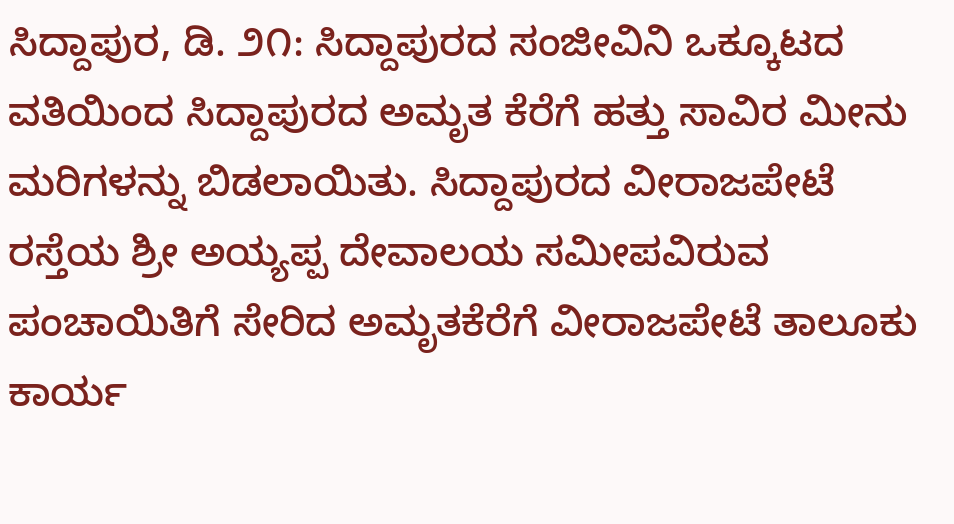ಸಿದ್ದಾಪುರ, ಡಿ. ೨೧: ಸಿದ್ದಾಪುರದ ಸಂಜೀವಿನಿ ಒಕ್ಕೂಟದ ವತಿಯಿಂದ ಸಿದ್ದಾಪುರದ ಅಮೃತ ಕೆರೆಗೆ ಹತ್ತು ಸಾವಿರ ಮೀನು ಮರಿಗಳನ್ನು ಬಿಡಲಾಯಿತು. ಸಿದ್ದಾಪುರದ ವೀರಾಜಪೇಟೆ ರಸ್ತೆಯ ಶ್ರೀ ಅಯ್ಯಪ್ಪ ದೇವಾಲಯ ಸಮೀಪವಿರುವ ಪಂಚಾಯಿತಿಗೆ ಸೇರಿದ ಅಮೃತಕೆರೆಗೆ ವೀರಾಜಪೇಟೆ ತಾಲೂಕು ಕಾರ್ಯ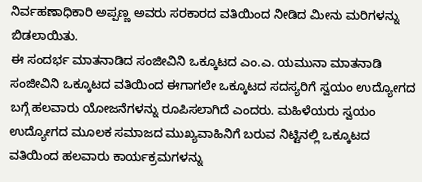ನಿರ್ವಹಣಾಧಿಕಾರಿ ಅಪ್ಪಣ್ಣ ಅವರು ಸರಕಾರದ ವತಿಯಿಂದ ನೀಡಿದ ಮೀನು ಮರಿಗಳನ್ನು ಬಿಡಲಾಯಿತು.
ಈ ಸಂದರ್ಭ ಮಾತನಾಡಿದ ಸಂಜೀವಿನಿ ಒಕ್ಕೂಟದ ಎಂ.ಎ. ಯಮುನಾ ಮಾತನಾಡಿ ಸಂಜೀವಿನಿ ಒಕ್ಕೂಟದ ವತಿಯಿಂದ ಈಗಾಗಲೇ ಒಕ್ಕೂಟದ ಸದಸ್ಯರಿಗೆ ಸ್ವಯಂ ಉದ್ಯೋಗದ ಬಗ್ಗೆ ಹಲವಾರು ಯೋಜನೆಗಳನ್ನು ರೂಪಿಸಲಾಗಿದೆ ಎಂದರು. ಮಹಿಳೆಯರು ಸ್ವಯಂ ಉದ್ಯೋಗದ ಮೂಲಕ ಸಮಾಜದ ಮುಖ್ಯವಾಹಿನಿಗೆ ಬರುವ ನಿಟ್ಟಿನಲ್ಲಿ ಒಕ್ಕೂಟದ ವತಿಯಿಂದ ಹಲವಾರು ಕಾರ್ಯಕ್ರಮಗಳನ್ನು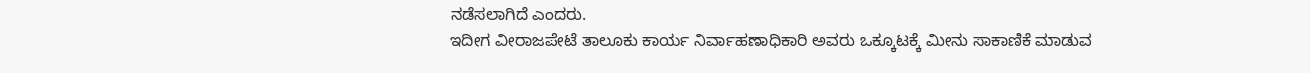ನಡೆಸಲಾಗಿದೆ ಎಂದರು.
ಇದೀಗ ವೀರಾಜಪೇಟೆ ತಾಲೂಕು ಕಾರ್ಯ ನಿರ್ವಾಹಣಾಧಿಕಾರಿ ಅವರು ಒಕ್ಕೂಟಕ್ಕೆ ಮೀನು ಸಾಕಾಣಿಕೆ ಮಾಡುವ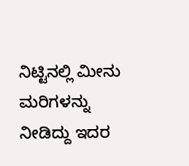ನಿಟ್ಟಿನಲ್ಲಿ ಮೀನು ಮರಿಗಳನ್ನು ನೀಡಿದ್ದು ಇದರ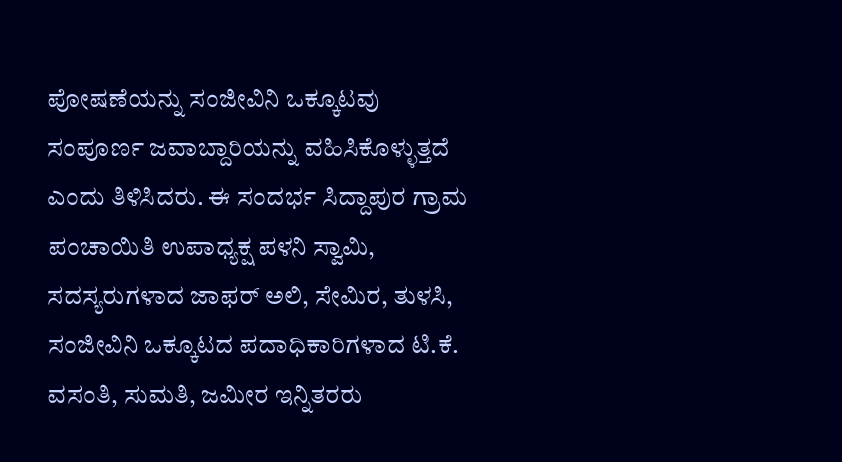ಪೋಷಣೆಯನ್ನು ಸಂಜೀವಿನಿ ಒಕ್ಕೂಟವು ಸಂಪೂರ್ಣ ಜವಾಬ್ದಾರಿಯನ್ನು ವಹಿಸಿಕೊಳ್ಳುತ್ತದೆ ಎಂದು ತಿಳಿಸಿದರು. ಈ ಸಂದರ್ಭ ಸಿದ್ದಾಪುರ ಗ್ರಾಮ ಪಂಚಾಯಿತಿ ಉಪಾಧ್ಯಕ್ಷ ಪಳನಿ ಸ್ವಾಮಿ, ಸದಸ್ಯರುಗಳಾದ ಜಾಫರ್ ಅಲಿ, ಸೇಮಿರ, ತುಳಸಿ, ಸಂಜೀವಿನಿ ಒಕ್ಕೂಟದ ಪದಾಧಿಕಾರಿಗಳಾದ ಟಿ.ಕೆ. ವಸಂತಿ, ಸುಮತಿ, ಜಮೀರ ಇನ್ನಿತರರು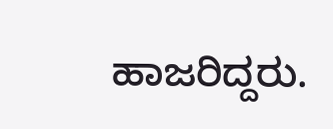ಹಾಜರಿದ್ದರು.